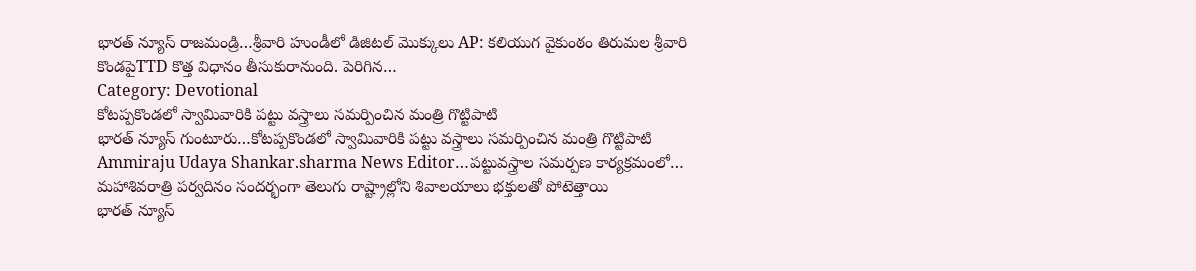భారత్ న్యూస్ రాజమండ్రి…శ్రీవారి హుండీలో డిజిటల్ మొక్కులు AP: కలియుగ వైకుంఠం తిరుమల శ్రీవారి కొండపైTTD కొత్త విధానం తీసుకురానుంది. పెరిగిన…
Category: Devotional
కోటప్పకొండలో స్వామివారికి పట్టు వస్త్రాలు సమర్పించిన మంత్రి గొట్టిపాటి
భారత్ న్యూస్ గుంటూరు…కోటప్పకొండలో స్వామివారికి పట్టు వస్త్రాలు సమర్పించిన మంత్రి గొట్టిపాటి Ammiraju Udaya Shankar.sharma News Editor…పట్టువస్త్రాల సమర్పణ కార్యక్రమంలో…
మహాశివరాత్రి పర్వదినం సందర్భంగా తెలుగు రాష్ట్రాల్లోని శివాలయాలు భక్తులతో పోటెత్తాయి
భారత్ న్యూస్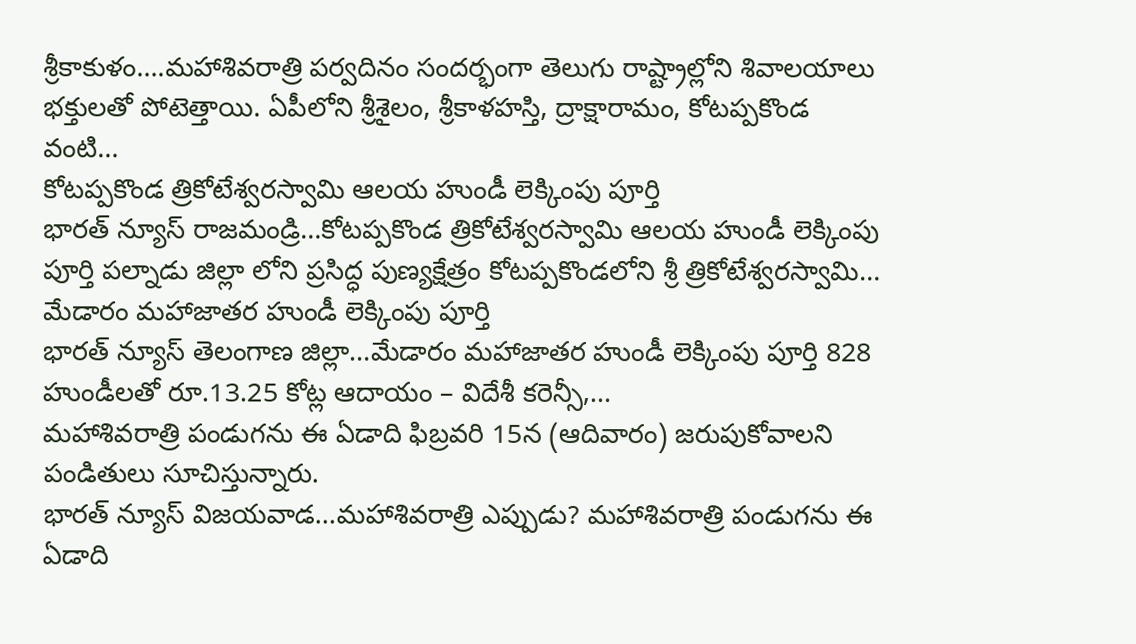శ్రీకాకుళం….మహాశివరాత్రి పర్వదినం సందర్భంగా తెలుగు రాష్ట్రాల్లోని శివాలయాలు భక్తులతో పోటెత్తాయి. ఏపీలోని శ్రీశైలం, శ్రీకాళహస్తి, ద్రాక్షారామం, కోటప్పకొండ వంటి…
కోటప్పకొండ త్రికోటేశ్వరస్వామి ఆలయ హుండీ లెక్కింపు పూర్తి
భారత్ న్యూస్ రాజమండ్రి…కోటప్పకొండ త్రికోటేశ్వరస్వామి ఆలయ హుండీ లెక్కింపు పూర్తి పల్నాడు జిల్లా లోని ప్రసిద్ధ పుణ్యక్షేత్రం కోటప్పకొండలోని శ్రీ త్రికోటేశ్వరస్వామి…
మేడారం మహాజాతర హుండీ లెక్కింపు పూర్తి
భారత్ న్యూస్ తెలంగాణ జిల్లా…మేడారం మహాజాతర హుండీ లెక్కింపు పూర్తి 828 హుండీలతో రూ.13.25 కోట్ల ఆదాయం – విదేశీ కరెన్సీ,…
మహాశివరాత్రి పండుగను ఈ ఏడాది ఫిబ్రవరి 15న (ఆదివారం) జరుపుకోవాలని పండితులు సూచిస్తున్నారు.
భారత్ న్యూస్ విజయవాడ…మహాశివరాత్రి ఎప్పుడు? మహాశివరాత్రి పండుగను ఈ ఏడాది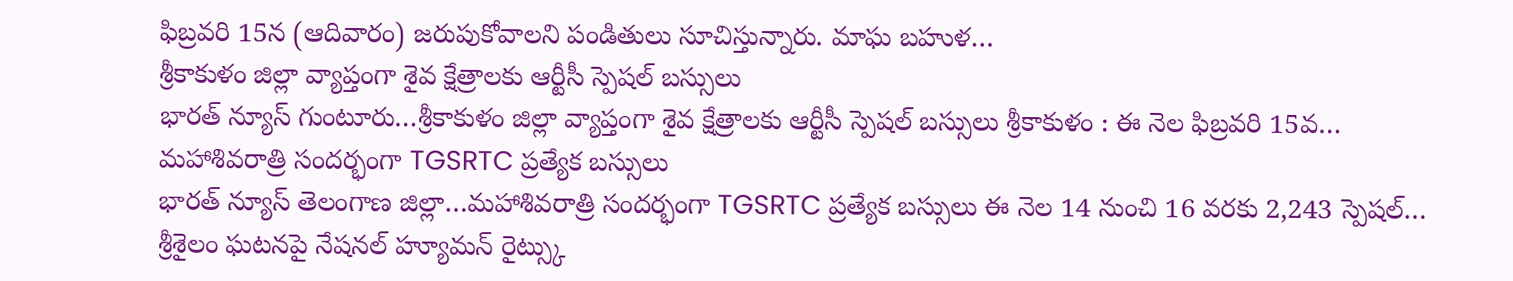ఫిబ్రవరి 15న (ఆదివారం) జరుపుకోవాలని పండితులు సూచిస్తున్నారు. మాఘ బహుళ…
శ్రీకాకుళం జిల్లా వ్యాప్తంగా శైవ క్షేత్రాలకు ఆర్టీసీ స్పెషల్ బస్సులు
భారత్ న్యూస్ గుంటూరు…శ్రీకాకుళం జిల్లా వ్యాప్తంగా శైవ క్షేత్రాలకు ఆర్టీసీ స్పెషల్ బస్సులు శ్రీకాకుళం : ఈ నెల ఫిబ్రవరి 15వ…
మహాశివరాత్రి సందర్భంగా TGSRTC ప్రత్యేక బస్సులు
భారత్ న్యూస్ తెలంగాణ జిల్లా…మహాశివరాత్రి సందర్భంగా TGSRTC ప్రత్యేక బస్సులు ఈ నెల 14 నుంచి 16 వరకు 2,243 స్పెషల్…
శ్రీశైలం ఘటనపై నేషనల్ హ్యూమన్ రైట్స్కు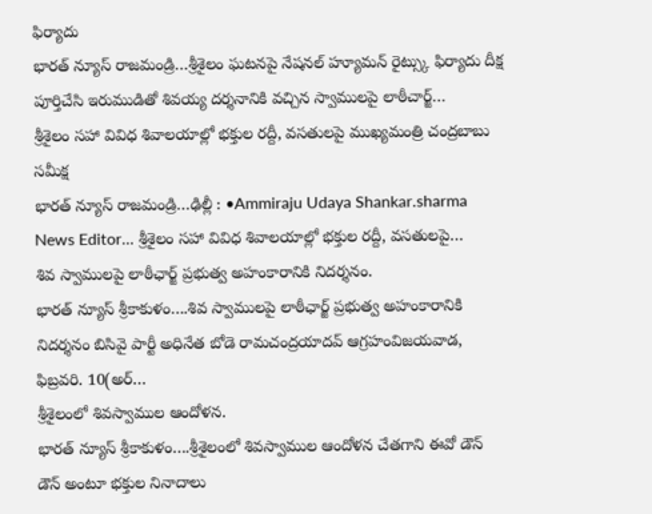ఫిర్యాదు
భారత్ న్యూస్ రాజమండ్రి…శ్రీశైలం ఘటనపై నేషనల్ హ్యూమన్ రైట్స్కు ఫిర్యాదు దీక్ష పూర్తిచేసి ఇరుముడితో శివయ్య దర్శనానికి వచ్చిన స్వాములపై లాఠీచార్జ్…
శ్రీశైలం సహా వివిధ శివాలయాల్లో భక్తుల రద్దీ, వసతులపై ముఖ్యమంత్రి చంద్రబాబు సమీక్ష
భారత్ న్యూస్ రాజమండ్రి…ఢిల్లీ : •Ammiraju Udaya Shankar.sharma News Editor… శ్రీశైలం సహా వివిధ శివాలయాల్లో భక్తుల రద్దీ, వసతులపై…
శివ స్వాములపై లాఠీఛార్జ్ ప్రభుత్వ అహంకారానికి నిదర్శనం.
భారత్ న్యూస్ శ్రీకాకుళం….శివ స్వాములపై లాఠీఛార్జ్ ప్రభుత్వ అహంకారానికి నిదర్శనం బిసివై పార్టీ అధినేత బోడె రామచంద్రయాదవ్ ఆగ్రహంవిజయవాడ, ఫిబ్రవరి. 10(అర్…
శ్రీశైలంలో శివస్వాముల ఆందోళన.
భారత్ న్యూస్ శ్రీకాకుళం….శ్రీశైలంలో శివస్వాముల ఆందోళన చేతగాని ఈవో డౌన్ డౌన్ అంటూ భక్తుల నినాదాలు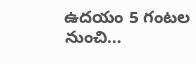ఉదయం 5 గంటల నుంచి…